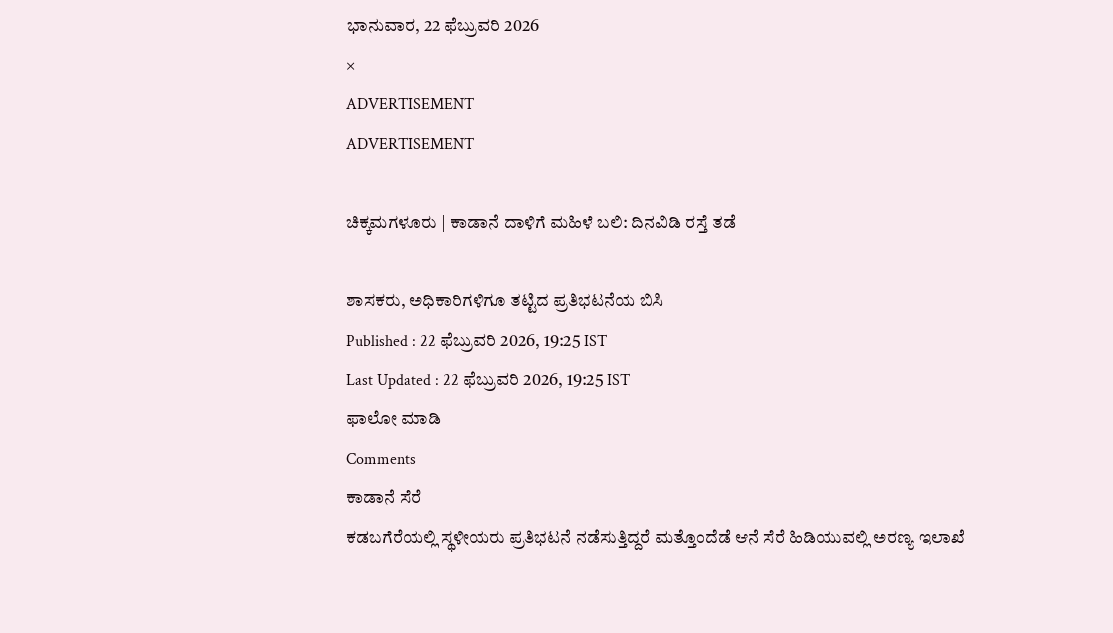ಭಾನುವಾರ, 22 ಫೆಬ್ರುವರಿ 2026
×
ADVERTISEMENT
ADVERTISEMENT

ಚಿಕ್ಕಮಗಳೂರು | ಕಾಡಾನೆ ದಾಳಿಗೆ ಮಹಿಳೆ ಬಲಿ: ದಿನವಿಡಿ ರಸ್ತೆ ತಡೆ

ಶಾಸಕರು, ಅಧಿಕಾರಿಗಳಿಗೂ ತಟ್ಟಿದ ಪ್ರತಿಭಟನೆಯ ಬಿಸಿ
Published : 22 ಫೆಬ್ರುವರಿ 2026, 19:25 IST
Last Updated : 22 ಫೆಬ್ರುವರಿ 2026, 19:25 IST
ಫಾಲೋ ಮಾಡಿ
Comments
ಕಾಡಾನೆ ಸೆರೆ
ಕಡಬಗೆರೆಯಲ್ಲಿ ಸ್ಥಳೀಯರು ಪ್ರತಿಭಟನೆ ನಡೆಸುತ್ತಿದ್ದರೆ ಮತ್ತೊಂದೆಡೆ ಆನೆ ಸೆರೆ ಹಿಡಿಯುವಲ್ಲಿ ಅರಣ್ಯ ಇಲಾಖೆ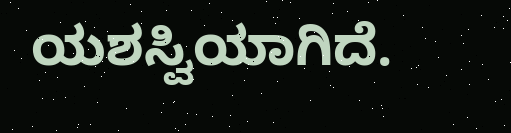ಯಶಸ್ವಿಯಾಗಿದೆ.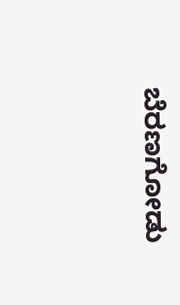ಬೆರಣಗೋಡು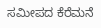ಸಮೀಪದ ಕೆರೆಮನೆ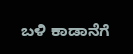ಬಳಿ ಕಾಡಾನೆಗೆ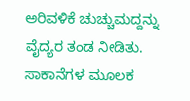ಅರಿವಳಿಕೆ ಚುಚ್ಚುಮದ್ದನ್ನು ವೈದ್ಯರ ತಂಡ ನೀಡಿತು. ಸಾಕಾನೆಗಳ ಮೂಲಕ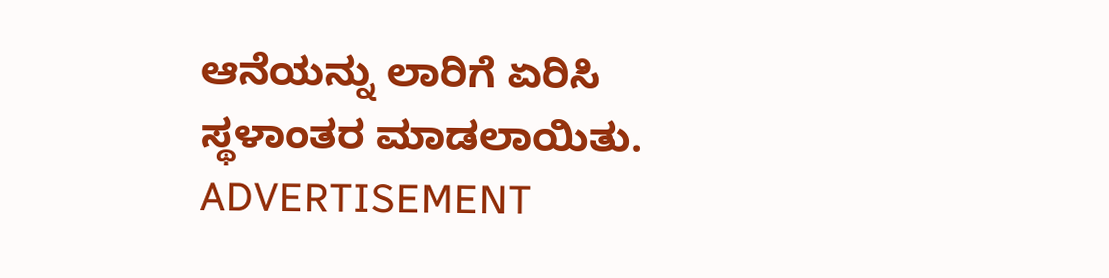ಆನೆಯನ್ನು ಲಾರಿಗೆ ಏರಿಸಿ ಸ್ಥಳಾಂತರ ಮಾಡಲಾಯಿತು.
ADVERTISEMENT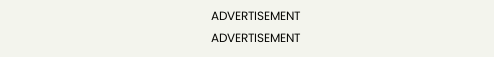ADVERTISEMENT
ADVERTISEMENT